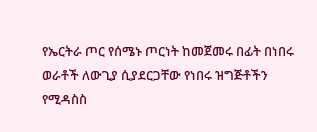የኤርትራ ጦር የሰሜኑ ጦርነት ከመጀመሩ በፊት በነበሩ ወራቶች ለውጊያ ሲያደርጋቸው የነበሩ ዝግጅቶችን የሚዳስስ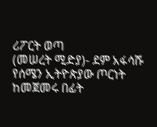ሪፖርት ወጣ
(መሠረት ሚድያ)- ደም አፋሳሹ የሰሜን ኢትዮጵያው ጦርነት ከመጀመሩ በፊት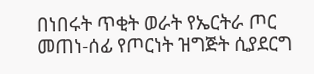በነበሩት ጥቂት ወራት የኤርትራ ጦር መጠነ-ሰፊ የጦርነት ዝግጅት ሲያደርግ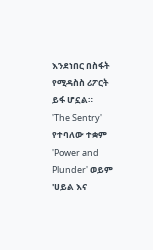እንደነበር በስፋት የሚዳስስ ሪፖርት ይፋ ሆኗል።
'The Sentry' የተባለው ተቋም 'Power and Plunder' ወይም 'ሀይል እና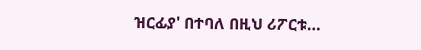ዝርፊያ' በተባለ በዚህ ሪፖርቱ…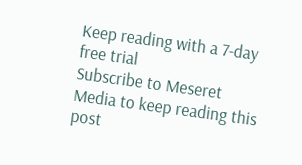Keep reading with a 7-day free trial
Subscribe to Meseret Media to keep reading this post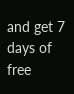and get 7 days of free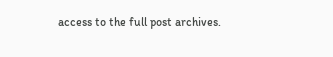access to the full post archives.